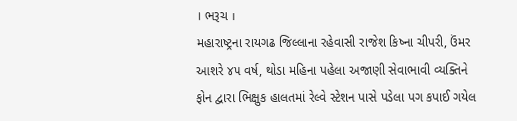। ભરૂચ ।
મહારાષ્ટ્રના રાયગઢ જિલ્લાના રહેવાસી રાજેશ કિષ્ના ચીપરી, ઉંમર આશરે ૪૫ વર્ષ, થોડા મહિના પહેલા અજાણી સેવાભાવી વ્યક્તિને ફોન દ્વારા ભિક્ષુક હાલતમાં રેલ્વે સ્ટેશન પાસે પડેલા પગ કપાઈ ગયેલ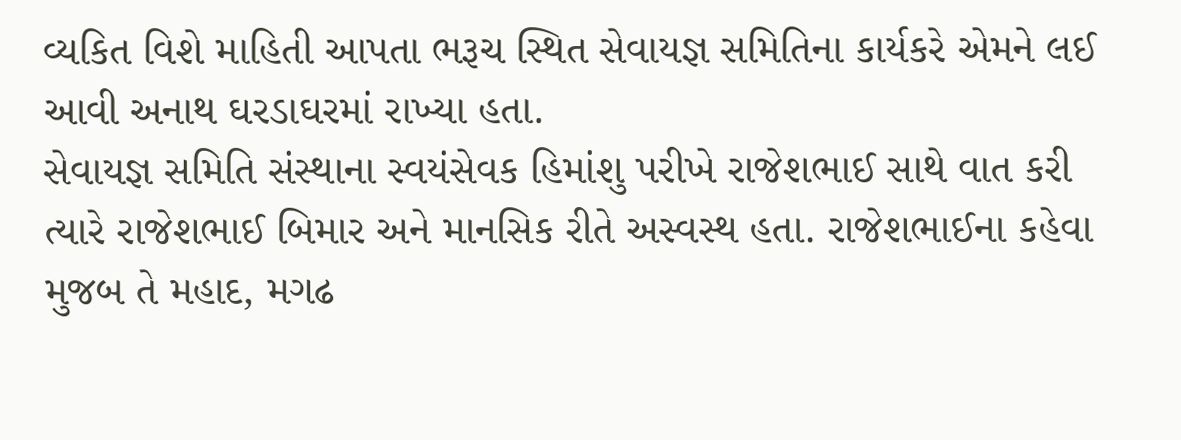વ્યકિત વિશે માહિતી આપતા ભરૂચ સ્થિત સેવાયજ્ઞ સમિતિના કાર્યકરે એમને લઈ આવી અનાથ ઘરડાઘરમાં રાખ્યા હતા.
સેવાયજ્ઞ સમિતિ સંસ્થાના સ્વયંસેવક હિમાંશુ પરીખે રાજેશભાઈ સાથે વાત કરી ત્યારે રાજેશભાઈ બિમાર અને માનસિક રીતે અસ્વસ્થ હતા. રાજેશભાઈના કહેવા મુજબ તે મહાદ, મગઢ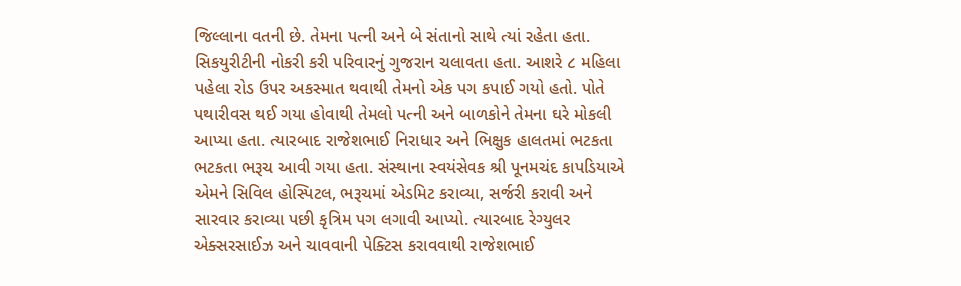જિલ્લાના વતની છે. તેમના પત્ની અને બે સંતાનો સાથે ત્યાં રહેતા હતા. સિકયુરીટીની નોકરી કરી પરિવારનું ગુજરાન ચલાવતા હતા. આશરે ૮ મહિલા પહેલા રોડ ઉપર અકસ્માત થવાથી તેમનો એક પગ કપાઈ ગયો હતો. પોતે પથારીવસ થઈ ગયા હોવાથી તેમલો પત્ની અને બાળકોને તેમના ઘરે મોકલી આપ્યા હતા. ત્યારબાદ રાજેશભાઈ નિરાધાર અને ભિક્ષુક હાલતમાં ભટકતા ભટકતા ભરૂચ આવી ગયા હતા. સંસ્થાના સ્વયંસેવક શ્રી પૂનમચંદ કાપડિયાએ એમને સિવિલ હોસ્પિટલ, ભરૂચમાં એડમિટ કરાવ્યા, સર્જરી કરાવી અને સારવાર કરાવ્યા પછી કૃત્રિમ પગ લગાવી આપ્યો. ત્યારબાદ રેગ્યુલર એક્સરસાઈઝ અને ચાવવાની પેક્ટિસ કરાવવાથી રાજેશભાઈ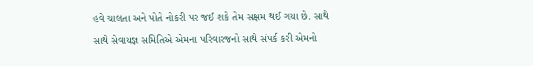હવે ચાલતા અને પોતે નોકરી પર જઈ શકે તેમ સક્ષમ થઈ ગયા છે. સાથે સાથે સેવાયજ્ઞ સમિતિએ એમના પરિવારજનો સાથે સંપર્ક કરી એમનો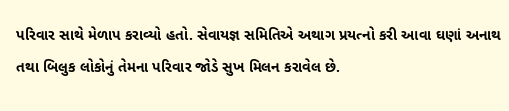પરિવાર સાથે મેળાપ કરાવ્યો હતો. સેવાયજ્ઞ સમિતિએ અથાગ પ્રયત્નો કરી આવા ઘણાં અનાથ તથા બિલુક લોકોનું તેમના પરિવાર જોડે સુખ મિલન કરાવેલ છે.